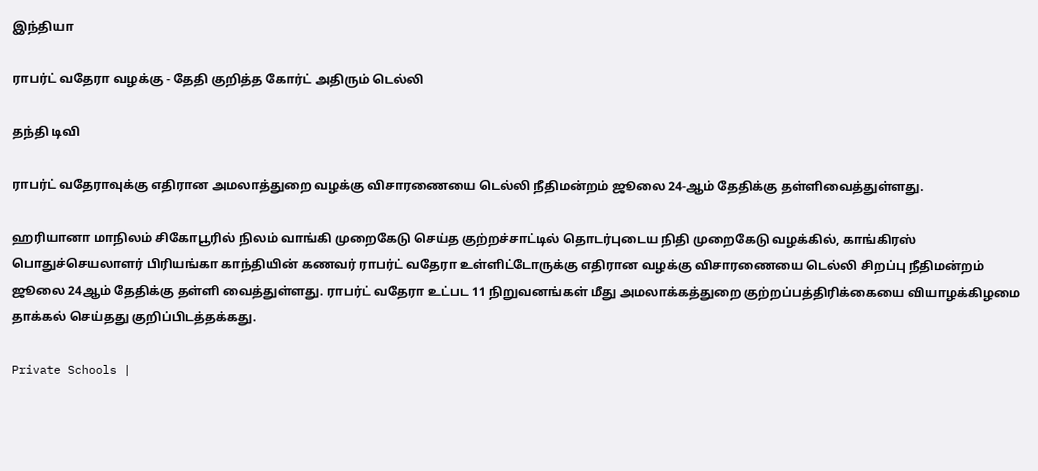இந்தியா

ராபர்ட் வதேரா வழக்கு - தேதி குறித்த கோர்ட் அதிரும் டெல்லி

தந்தி டிவி

ராபர்ட் வதேராவுக்கு எதிரான அமலாத்துறை வழக்கு விசாரணையை டெல்லி நீதிமன்றம் ஜூலை 24-ஆம் தேதிக்கு தள்ளிவைத்துள்ளது.

ஹரியானா மாநிலம் சிகோபூரில் நிலம் வாங்கி முறைகேடு செய்த குற்றச்சாட்டில் தொடர்புடைய நிதி முறைகேடு வழக்கில், காங்கிரஸ் பொதுச்செயலாளர் பிரியங்கா காந்தியின் கணவர் ராபர்ட் வதேரா உள்ளிட்டோருக்கு எதிரான வழக்கு விசாரணையை டெல்லி சிறப்பு நீதிமன்றம் ஜூலை 24ஆம் தேதிக்கு தள்ளி வைத்துள்ளது. ராபர்ட் வதேரா உட்பட 11 நிறுவனங்கள் மீது அமலாக்கத்துறை குற்றப்பத்திரிக்கையை வியாழக்கிழமை தாக்கல் செய்தது குறிப்பிடத்தக்கது.

Private Schools |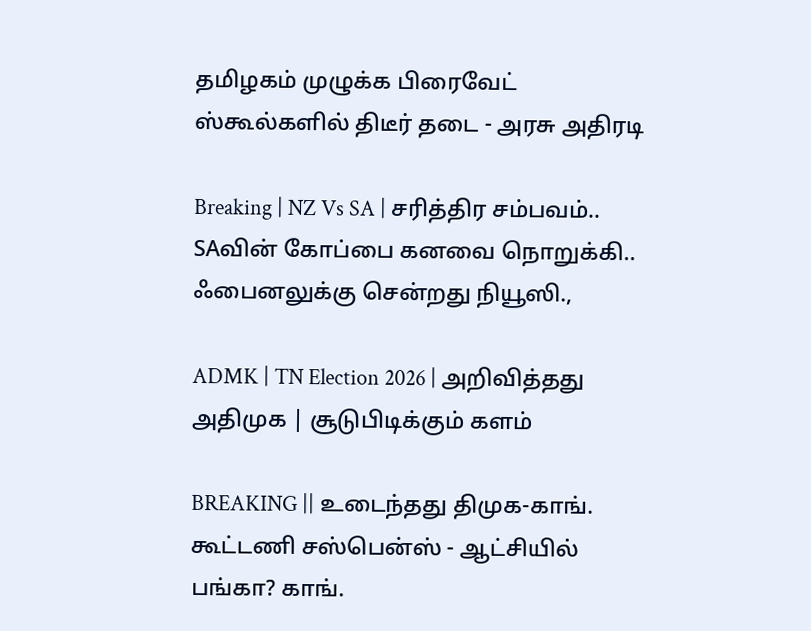தமிழகம் முழுக்க பிரைவேட் ஸ்கூல்களில் திடீர் தடை - அரசு அதிரடி

Breaking | NZ Vs SA | சரித்திர சம்பவம்.. SAவின் கோப்பை கனவை நொறுக்கி.. ஃபைனலுக்கு சென்றது நியூஸி.,

ADMK | TN Election 2026 | அறிவித்தது அதிமுக | சூடுபிடிக்கும் களம்

BREAKING || உடைந்தது திமுக-காங். கூட்டணி சஸ்பென்ஸ் - ஆட்சியில் பங்கா? காங்.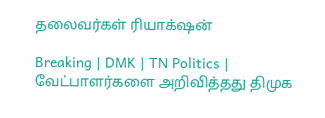தலைவர்கள் ரியாக்‌ஷன்

Breaking | DMK | TN Politics | வேட்பாளர்களை அறிவித்தது திமுக